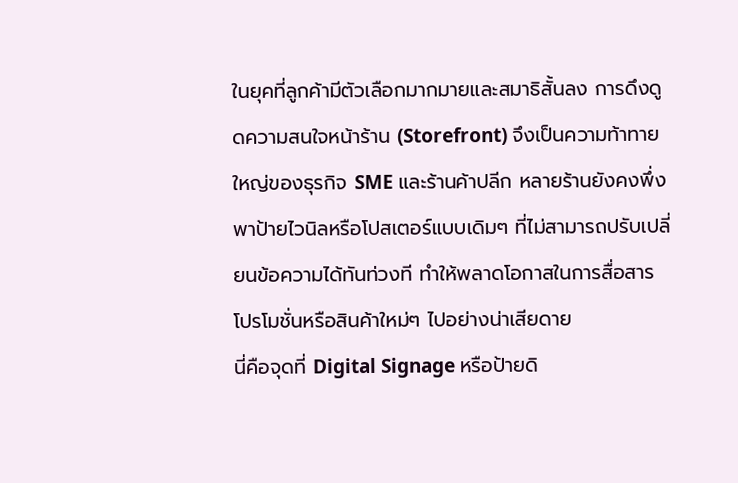ในยุคที่ลูกค้ามีตัวเลือกมากมายและสมาธิสั้นลง การดึงดูดความสนใจหน้าร้าน (Storefront) จึงเป็นความท้าทายใหญ่ของธุรกิจ SME และร้านค้าปลีก หลายร้านยังคงพึ่งพาป้ายไวนิลหรือโปสเตอร์แบบเดิมๆ ที่ไม่สามารถปรับเปลี่ยนข้อความได้ทันท่วงที ทำให้พลาดโอกาสในการสื่อสารโปรโมชั่นหรือสินค้าใหม่ๆ ไปอย่างน่าเสียดาย
นี่คือจุดที่ Digital Signage หรือป้ายดิ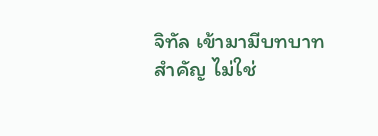จิทัล เข้ามามีบทบาทสำคัญ ไม่ใช่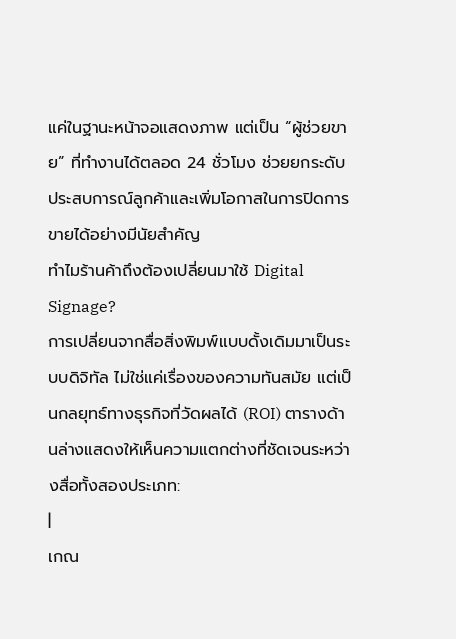แค่ในฐานะหน้าจอแสดงภาพ แต่เป็น “ผู้ช่วยขาย” ที่ทำงานได้ตลอด 24 ชั่วโมง ช่วยยกระดับประสบการณ์ลูกค้าและเพิ่มโอกาสในการปิดการขายได้อย่างมีนัยสำคัญ
ทำไมร้านค้าถึงต้องเปลี่ยนมาใช้ Digital Signage?
การเปลี่ยนจากสื่อสิ่งพิมพ์แบบดั้งเดิมมาเป็นระบบดิจิทัล ไม่ใช่แค่เรื่องของความทันสมัย แต่เป็นกลยุทธ์ทางธุรกิจที่วัดผลได้ (ROI) ตารางด้านล่างแสดงให้เห็นความแตกต่างที่ชัดเจนระหว่างสื่อทั้งสองประเภท:
|
เกณ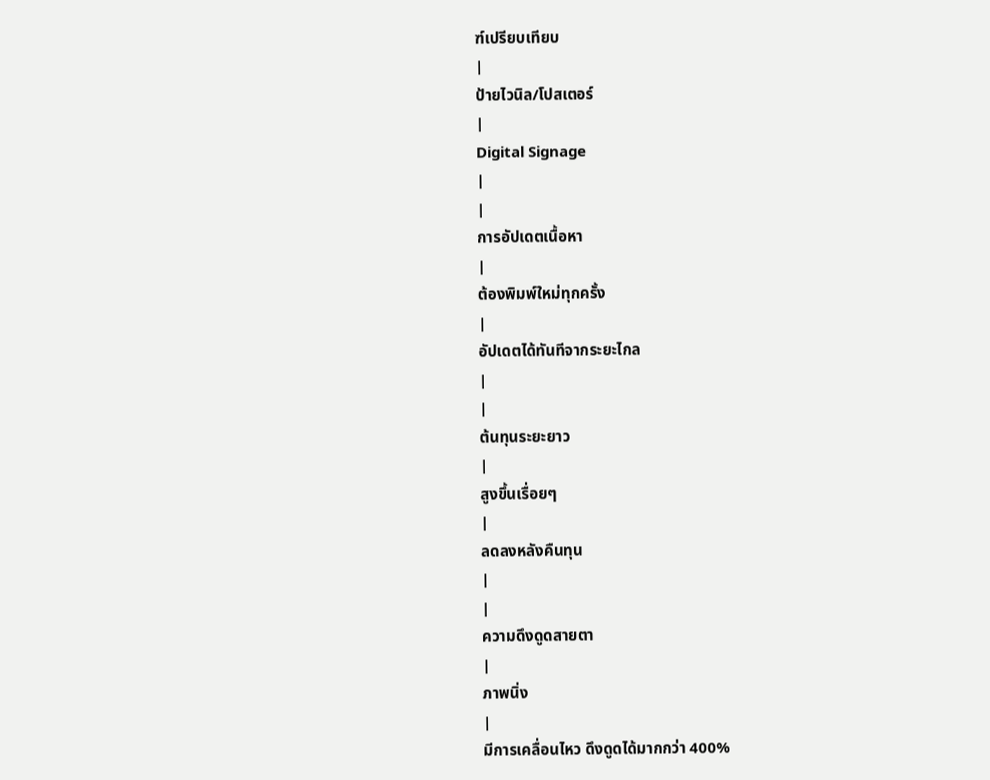ฑ์เปรียบเทียบ
|
ป้ายไวนิล/โปสเตอร์
|
Digital Signage
|
|
การอัปเดตเนื้อหา
|
ต้องพิมพ์ใหม่ทุกครั้ง
|
อัปเดตได้ทันทีจากระยะไกล
|
|
ต้นทุนระยะยาว
|
สูงขึ้นเรื่อยๆ
|
ลดลงหลังคืนทุน
|
|
ความดึงดูดสายตา
|
ภาพนิ่ง
|
มีการเคลื่อนไหว ดึงดูดได้มากกว่า 400%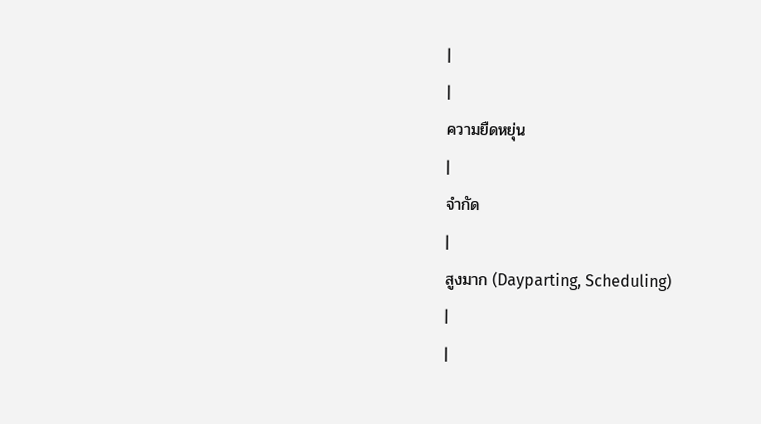|
|
ความยืดหยุ่น
|
จำกัด
|
สูงมาก (Dayparting, Scheduling)
|
|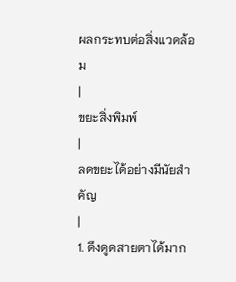ผลกระทบต่อสิ่งแวดล้อม
|
ขยะสิ่งพิมพ์
|
ลดขยะได้อย่างมีนัยสำคัญ
|
1. ดึงดูดสายตาได้มาก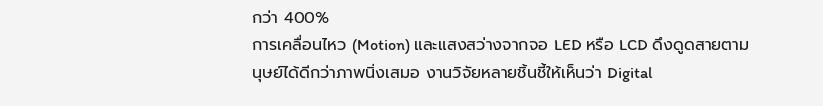กว่า 400%
การเคลื่อนไหว (Motion) และแสงสว่างจากจอ LED หรือ LCD ดึงดูดสายตามนุษย์ได้ดีกว่าภาพนิ่งเสมอ งานวิจัยหลายชิ้นชี้ให้เห็นว่า Digital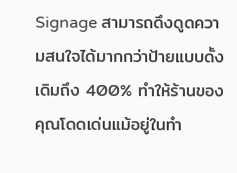Signage สามารถดึงดูดความสนใจได้มากกว่าป้ายแบบดั้งเดิมถึง 400% ทำให้ร้านของคุณโดดเด่นแม้อยู่ในทำ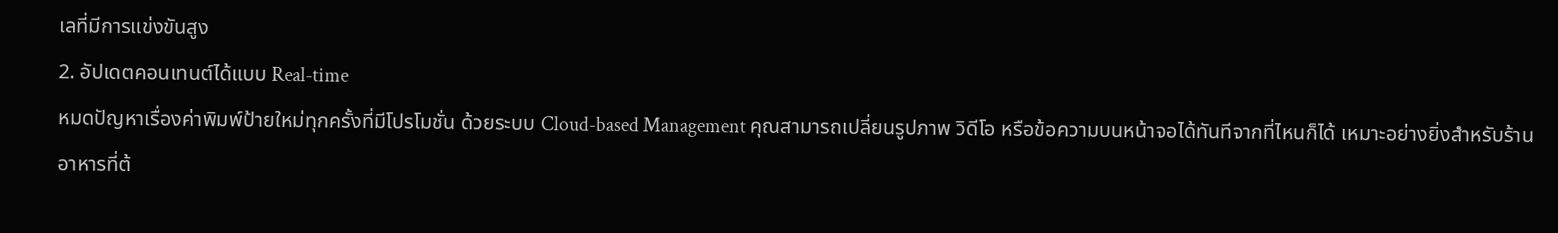เลที่มีการแข่งขันสูง
2. อัปเดตคอนเทนต์ได้แบบ Real-time
หมดปัญหาเรื่องค่าพิมพ์ป้ายใหม่ทุกครั้งที่มีโปรโมชั่น ด้วยระบบ Cloud-based Management คุณสามารถเปลี่ยนรูปภาพ วิดีโอ หรือข้อความบนหน้าจอได้ทันทีจากที่ไหนก็ได้ เหมาะอย่างยิ่งสำหรับร้านอาหารที่ต้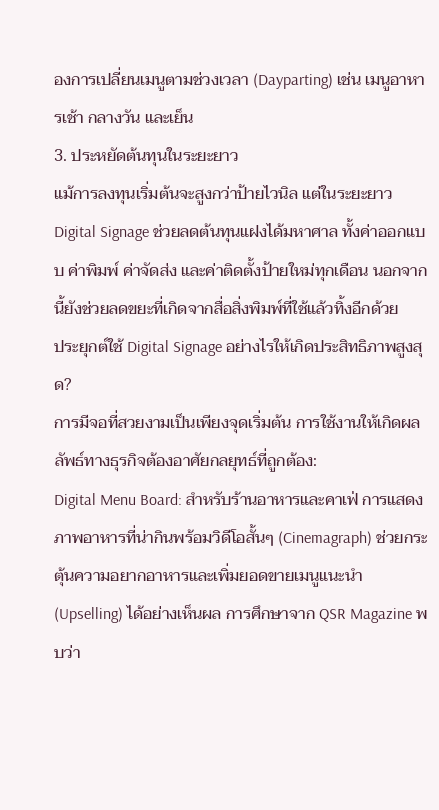องการเปลี่ยนเมนูตามช่วงเวลา (Dayparting) เช่น เมนูอาหารเช้า กลางวัน และเย็น
3. ประหยัดต้นทุนในระยะยาว
แม้การลงทุนเริ่มต้นจะสูงกว่าป้ายไวนิล แต่ในระยะยาว Digital Signage ช่วยลดต้นทุนแฝงได้มหาศาล ทั้งค่าออกแบบ ค่าพิมพ์ ค่าจัดส่ง และค่าติดตั้งป้ายใหม่ทุกเดือน นอกจากนี้ยังช่วยลดขยะที่เกิดจากสื่อสิ่งพิมพ์ที่ใช้แล้วทิ้งอีกด้วย
ประยุกต์ใช้ Digital Signage อย่างไรให้เกิดประสิทธิภาพสูงสุด?
การมีจอที่สวยงามเป็นเพียงจุดเริ่มต้น การใช้งานให้เกิดผลลัพธ์ทางธุรกิจต้องอาศัยกลยุทธ์ที่ถูกต้อง:
Digital Menu Board: สำหรับร้านอาหารและคาเฟ่ การแสดงภาพอาหารที่น่ากินพร้อมวิดีโอสั้นๆ (Cinemagraph) ช่วยกระตุ้นความอยากอาหารและเพิ่มยอดขายเมนูแนะนำ (Upselling) ได้อย่างเห็นผล การศึกษาจาก QSR Magazine พบว่า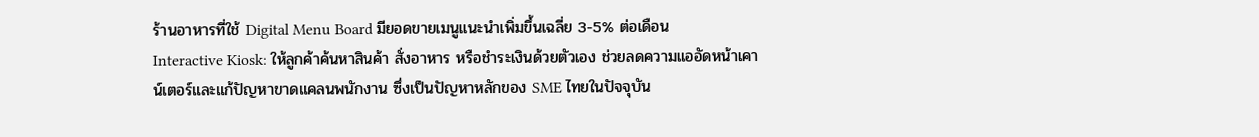ร้านอาหารที่ใช้ Digital Menu Board มียอดขายเมนูแนะนำเพิ่มขึ้นเฉลี่ย 3-5% ต่อเดือน
Interactive Kiosk: ให้ลูกค้าค้นหาสินค้า สั่งอาหาร หรือชำระเงินด้วยตัวเอง ช่วยลดความแออัดหน้าเคาน์เตอร์และแก้ปัญหาขาดแคลนพนักงาน ซึ่งเป็นปัญหาหลักของ SME ไทยในปัจจุบัน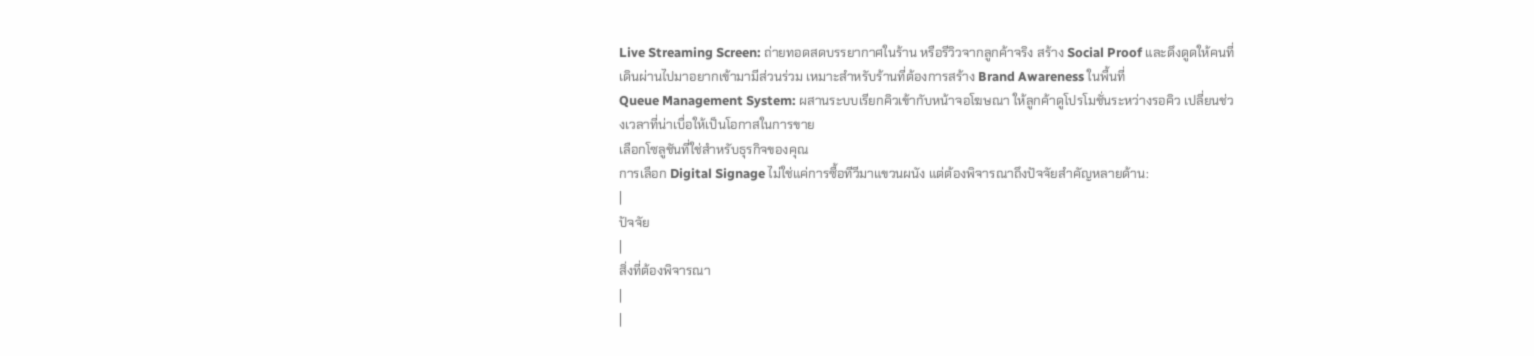Live Streaming Screen: ถ่ายทอดสดบรรยากาศในร้าน หรือรีวิวจากลูกค้าจริง สร้าง Social Proof และดึงดูดให้คนที่เดินผ่านไปมาอยากเข้ามามีส่วนร่วม เหมาะสำหรับร้านที่ต้องการสร้าง Brand Awareness ในพื้นที่
Queue Management System: ผสานระบบเรียกคิวเข้ากับหน้าจอโฆษณา ให้ลูกค้าดูโปรโมชั่นระหว่างรอคิว เปลี่ยนช่วงเวลาที่น่าเบื่อให้เป็นโอกาสในการขาย
เลือกโซลูชันที่ใช่สำหรับธุรกิจของคุณ
การเลือก Digital Signage ไม่ใช่แค่การซื้อทีวีมาแขวนผนัง แต่ต้องพิจารณาถึงปัจจัยสำคัญหลายด้าน:
|
ปัจจัย
|
สิ่งที่ต้องพิจารณา
|
|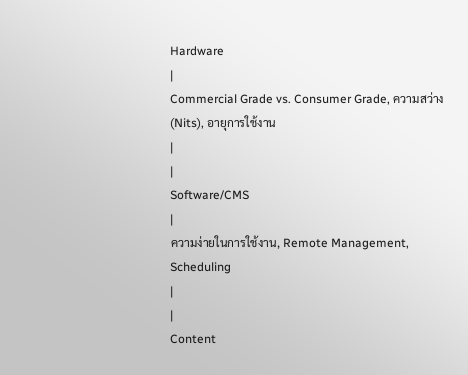Hardware
|
Commercial Grade vs. Consumer Grade, ความสว่าง (Nits), อายุการใช้งาน
|
|
Software/CMS
|
ความง่ายในการใช้งาน, Remote Management, Scheduling
|
|
Content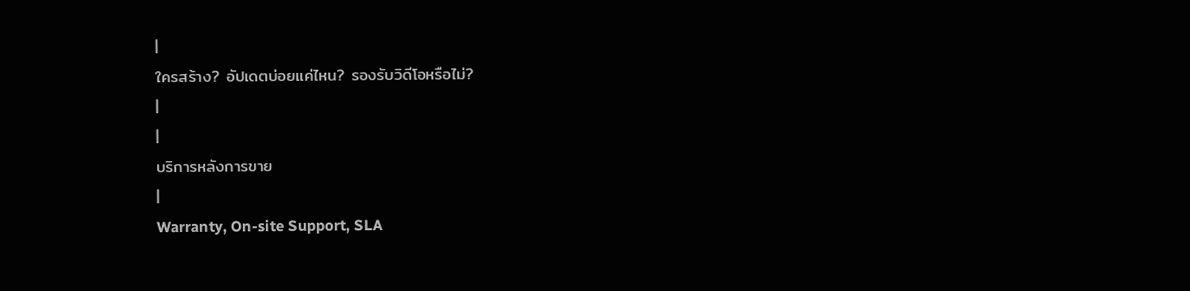|
ใครสร้าง? อัปเดตบ่อยแค่ไหน? รองรับวิดีโอหรือไม่?
|
|
บริการหลังการขาย
|
Warranty, On-site Support, SLA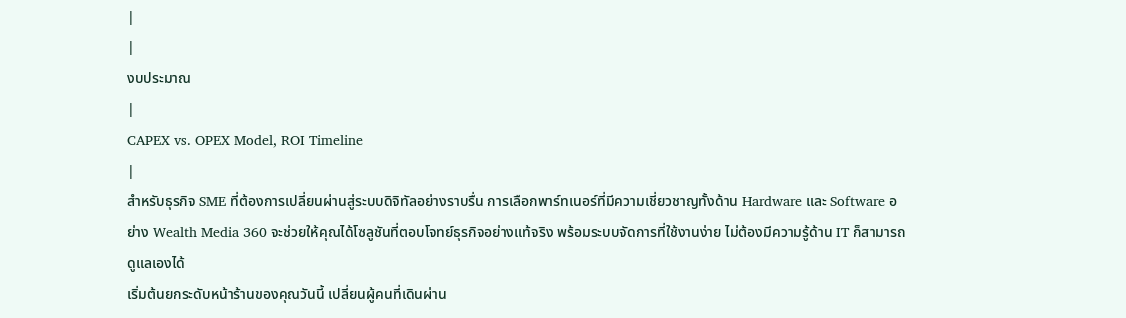|
|
งบประมาณ
|
CAPEX vs. OPEX Model, ROI Timeline
|
สำหรับธุรกิจ SME ที่ต้องการเปลี่ยนผ่านสู่ระบบดิจิทัลอย่างราบรื่น การเลือกพาร์ทเนอร์ที่มีความเชี่ยวชาญทั้งด้าน Hardware และ Software อย่าง Wealth Media 360 จะช่วยให้คุณได้โซลูชันที่ตอบโจทย์ธุรกิจอย่างแท้จริง พร้อมระบบจัดการที่ใช้งานง่าย ไม่ต้องมีความรู้ด้าน IT ก็สามารถดูแลเองได้
เริ่มต้นยกระดับหน้าร้านของคุณวันนี้ เปลี่ยนผู้คนที่เดินผ่าน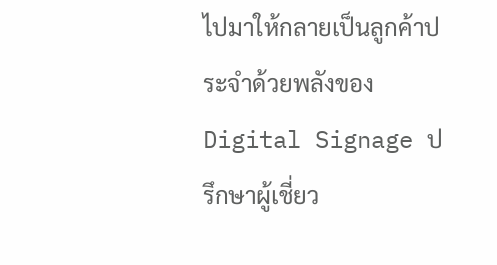ไปมาให้กลายเป็นลูกค้าประจำด้วยพลังของ Digital Signage ปรึกษาผู้เชี่ยว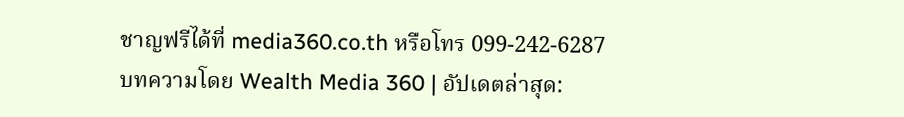ชาญฟรีได้ที่ media360.co.th หรือโทร 099-242-6287
บทความโดย Wealth Media 360 | อัปเดตล่าสุด: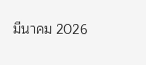มีนาคม 2026